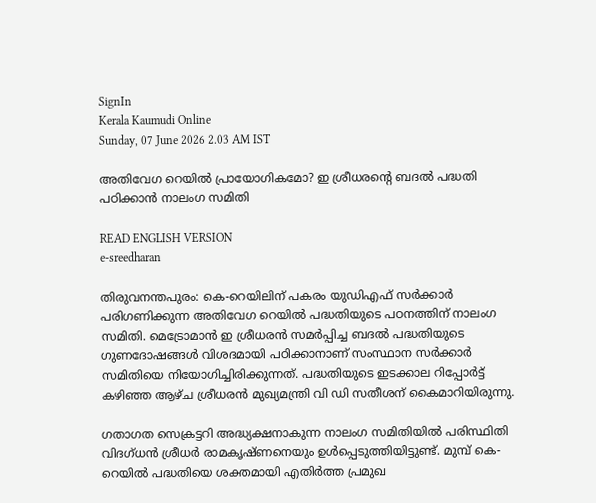SignIn
Kerala Kaumudi Online
Sunday, 07 June 2026 2.03 AM IST

അതിവേഗ റെയിൽ പ്രായോഗികമോ? ഇ ശ്രീധരന്റെ ബദൽ പദ്ധതി പഠിക്കാൻ നാലംഗ സമിതി

READ ENGLISH VERSION
e-sreedharan

തിരുവനന്തപുരം: കെ-റെയിലിന് പകരം യുഡിഎഫ് സർക്കാർ പരിഗണിക്കുന്ന അതിവേഗ റെയിൽ പദ്ധതിയുടെ പഠനത്തിന് നാലംഗ സമിതി. മെട്രോമാൻ ഇ ശ്രീധരൻ സമർപ്പിച്ച ബദൽ പദ്ധതിയുടെ ഗുണദോഷങ്ങൾ വിശദമായി പഠിക്കാനാണ് സംസ്ഥാന സർക്കാർ സമിതിയെ നിയോഗിച്ചിരിക്കുന്നത്. പദ്ധതിയുടെ ഇടക്കാല റിപ്പോർട്ട് കഴിഞ്ഞ ആഴ്ച ശ്രീധരൻ മുഖ്യമന്ത്രി വി ഡി സതീശന് കൈമാറിയിരുന്നു.

ഗതാഗത സെക്രട്ടറി അദ്ധ്യക്ഷനാകുന്ന നാലംഗ സമിതിയിൽ പരിസ്ഥിതി വിദഗ്ധൻ ശ്രീധർ രാമകൃഷ്ണനെയും ഉൾപ്പെടുത്തിയിട്ടുണ്ട്. മുമ്പ് കെ-റെയിൽ പദ്ധതിയെ ശക്തമായി എതിർത്ത പ്രമുഖ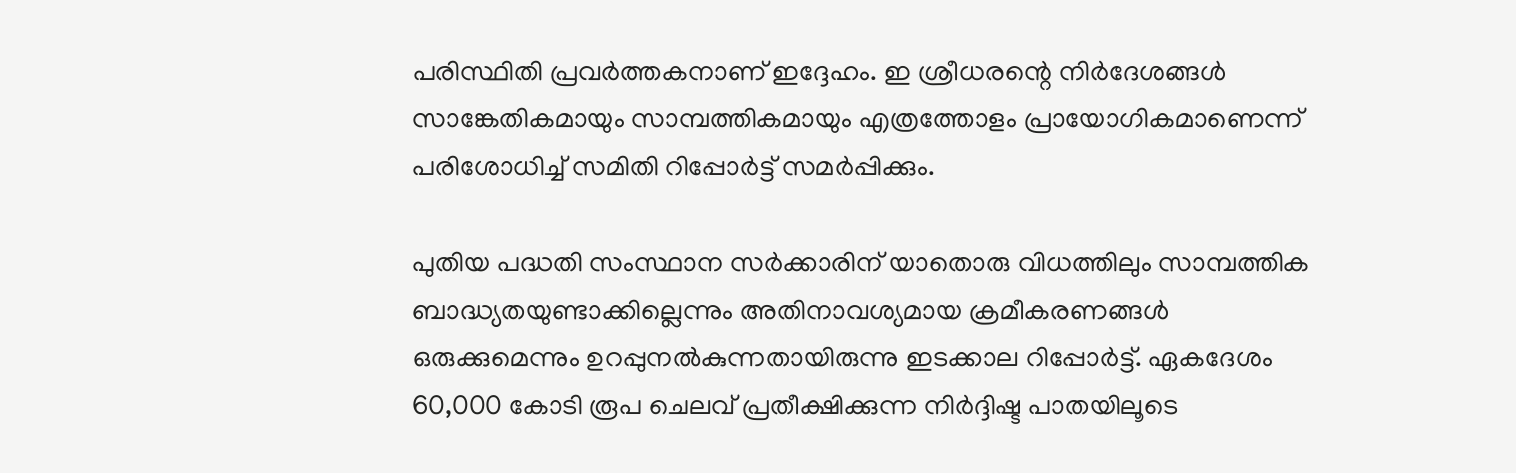പരിസ്ഥിതി പ്രവർത്തകനാണ് ഇദ്ദേഹം. ഇ ശ്രീധരന്റെ നിർദേശങ്ങൾ സാങ്കേതികമായും സാമ്പത്തികമായും എത്രത്തോളം പ്രായോഗികമാണെന്ന് പരിശോധിച്ച് സമിതി റിപ്പോർട്ട് സമർപ്പിക്കും.

പുതിയ പദ്ധതി സംസ്ഥാന സർക്കാരിന് യാതൊരു വിധത്തിലും സാമ്പത്തിക ബാദ്ധ്യതയുണ്ടാക്കില്ലെന്നും അതിനാവശ്യമായ ക്രമീകരണങ്ങൾ ഒരുക്കുമെന്നും ഉറപ്പുനൽകുന്നതായിരുന്നു ഇടക്കാല റിപ്പോർട്ട്. ഏകദേശം 60,000 കോടി രൂപ ചെലവ് പ്രതീക്ഷിക്കുന്ന നിർദ്ദിഷ്ട പാതയിലൂടെ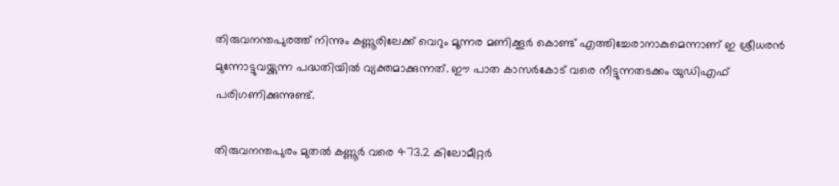തിരുവനന്തപുരത്ത് നിന്നും കണ്ണൂരിലേക്ക് വെറും മൂന്നര മണിക്കൂർ കൊണ്ട് എത്തിച്ചേരാനാകുമെന്നാണ് ഇ ശ്രീധരൻ മുന്നോട്ടുവയ്ക്കുന്ന പദ്ധതിയിൽ വ്യക്തമാക്കുന്നത്. ഈ പാത കാസർകോട് വരെ നീട്ടുന്നതടക്കം യുഡിഎഫ് പരിഗണിക്കുന്നുണ്ട്.

തിരുവനന്തപുരം മുതൽ കണ്ണൂർ വരെ 473.2 കിലോമീറ്റർ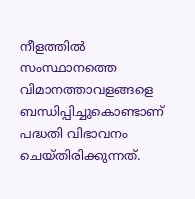നീളത്തിൽ സംസ്ഥാനത്തെ വിമാനത്താവളങ്ങളെ ബന്ധിപ്പിച്ചുകൊണ്ടാണ് പദ്ധതി വിഭാവനം ചെയ്തിരിക്കുന്നത്.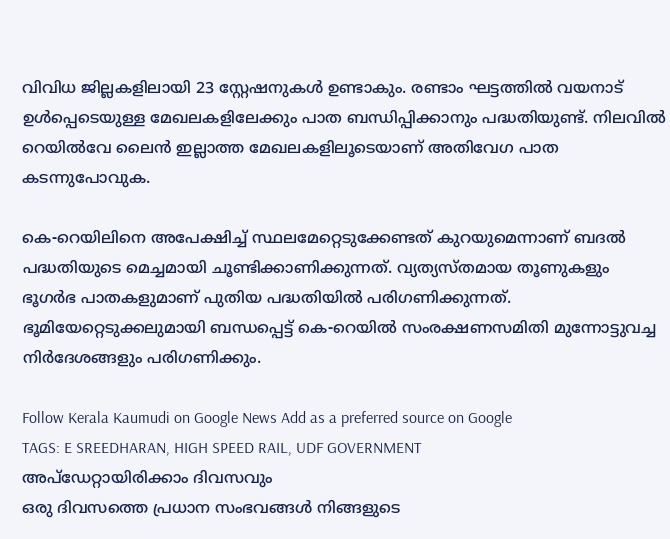വിവിധ ജില്ലകളിലായി 23 സ്റ്റേഷനുകൾ ഉണ്ടാകും. രണ്ടാം ഘട്ടത്തിൽ വയനാട് ഉൾപ്പെടെയുള്ള മേഖലകളിലേക്കും പാത ബന്ധിപ്പിക്കാനും പദ്ധതിയുണ്ട്. നിലവിൽ റെയിൽവേ ലൈൻ ഇല്ലാത്ത മേഖലകളിലൂടെയാണ് അതിവേഗ പാത കടന്നുപോവുക.

കെ-റെയിലിനെ അപേക്ഷിച്ച് സ്ഥലമേറ്റെടുക്കേണ്ടത് കുറയുമെന്നാണ് ബദൽ പദ്ധതിയുടെ മെച്ചമായി ചൂണ്ടിക്കാണിക്കുന്നത്. വ്യത്യസ്തമായ തൂണുകളും ഭൂഗർഭ പാതകളുമാണ് പുതിയ പദ്ധതിയിൽ പരിഗണിക്കുന്നത്. ഭൂമിയേറ്റെടുക്കലുമായി ബന്ധപ്പെട്ട് കെ-റെയിൽ സംരക്ഷണസമിതി മുന്നോട്ടുവച്ച നിർദേശങ്ങളും പരിഗണിക്കും.

Follow Kerala Kaumudi on Google News Add as a preferred source on Google
TAGS: E SREEDHARAN, HIGH SPEED RAIL, UDF GOVERNMENT
അപ്ഡേറ്റായിരിക്കാം ദിവസവും
ഒരു ദിവസത്തെ പ്രധാന സംഭവങ്ങൾ നിങ്ങളുടെ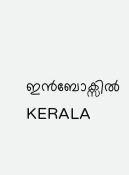ഇൻബോക്സിൽ
KERALA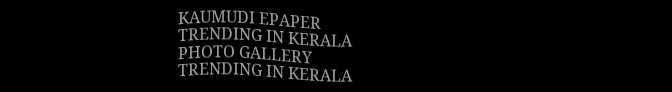KAUMUDI EPAPER
TRENDING IN KERALA
PHOTO GALLERY
TRENDING IN KERALA